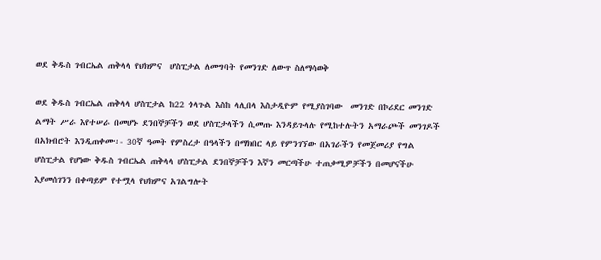ወደ ቅዱስ ገብርኤል ጠቅላላ የህክምና  ሆስፒታል ለመግባት የመንገድ ለውጥ ስለማሳወቅ

ወደ ቅዱስ ገብርኤል ጠቅላላ ሆስፒታል ከ22 ጎላጉል እስከ ላሊበላ እስታዲዮም የሚያስገባው  መንገድ በኮሪደር መንገድ ልማት ሥራ እየተሠራ በመሆኑ ደንበኞቻችን ወደ ሆስፒታላችን ሲመጡ እንዳይጉላሉ የሚከተሉትን አማራጮች መንገዶች በአክብሮት እንዲጠቀሙ፡- 30ኛ ዓመት የምስረታ በዓላችን በማክበር ላይ የምንገኘው በአገራችን የመጀመሪያ የግል ሆስፒታል የሆነው ቅዱስ ገብርኤል ጠቅላላ ሆስፒታል ደንበኞቻችን እኛን መርጣችሁ ተጠቃሚዎቻችን በመሆናችሁ እያመሰገንን በቀጣይም የተሟላ የህክምና አገልግሎት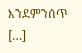እንደምንሰጥ  […]